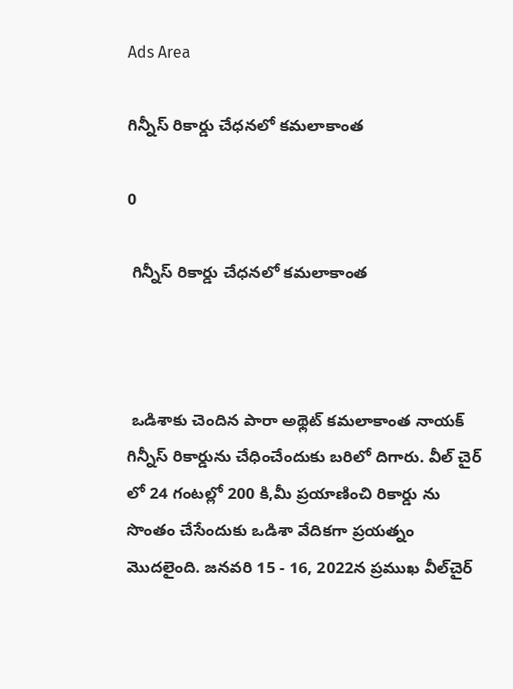Ads Area

గిన్నీస్ రికార్డు చేధనలో కమలాకాంత

0

 గిన్నీస్ రికార్డు చేధనలో కమలాకాంత



 ఒడిశాకు చెందిన పారా అథ్లెట్ కమలాకాంత నాయక్ గిన్నీస్ రికార్డును చేధించేందుకు బరిలో దిగారు. వీల్ చైర్ లో 24 గంటల్లో 200 కి,మీ ప్రయాణించి రికార్డు ను సొంతం చేసేందుకు ఒడిశా వేదికగా ప్రయత్నం మొదలైంది. జనవరి 15 - 16, 2022న ప్రముఖ వీల్‌చైర్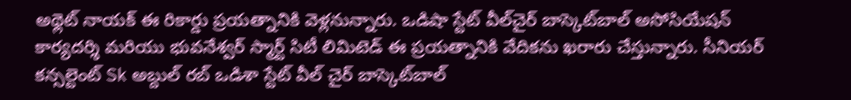అథ్లెట్ నాయక్ ఈ రికార్డు ప్రయత్నానికి వెళ్లనున్నారు. ఒడిషా స్టేట్ వీల్‌చైర్ బాస్కెట్‌బాల్ అసోసియేషన్ కార్యదర్శి మరియు భువనేశ్వర్ స్మార్ట్ సిటీ లిమిటెడ్ ఈ ప్రయత్నానికి వేదికను ఖరారు చేస్తున్నారు. సీనియర్ కన్సల్టెంట్ Sk అబ్దుల్ రబ్ ఒడిశా స్టేట్ వీల్ చైర్ బాస్కెట్‌బాల్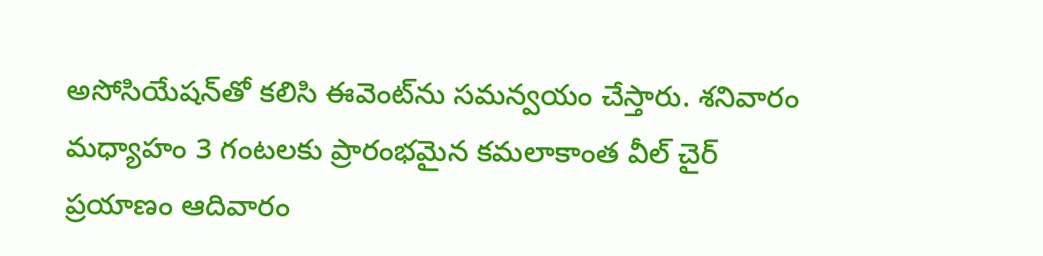అసోసియేషన్‌తో కలిసి ఈవెంట్‌ను సమన్వయం చేస్తారు. శనివారం మధ్యాహం 3 గంటలకు ప్రారంభమైన కమలాకాంత వీల్ చైర్  ప్రయాణం ఆదివారం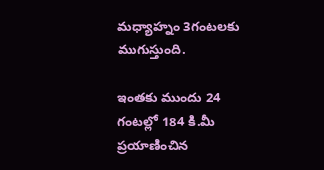మధ్యాహ్నం 3గంటలకు ముగుస్తుంది.

ఇంతకు ముందు 24 గంటల్లో 184 కి.మీ ప్రయాణించిన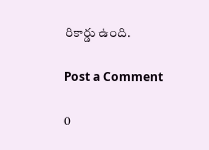రికార్డు ఉంది.

Post a Comment

0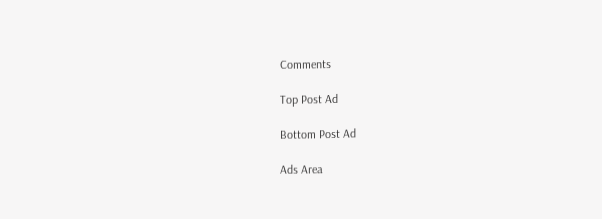Comments

Top Post Ad

Bottom Post Ad

Ads Area